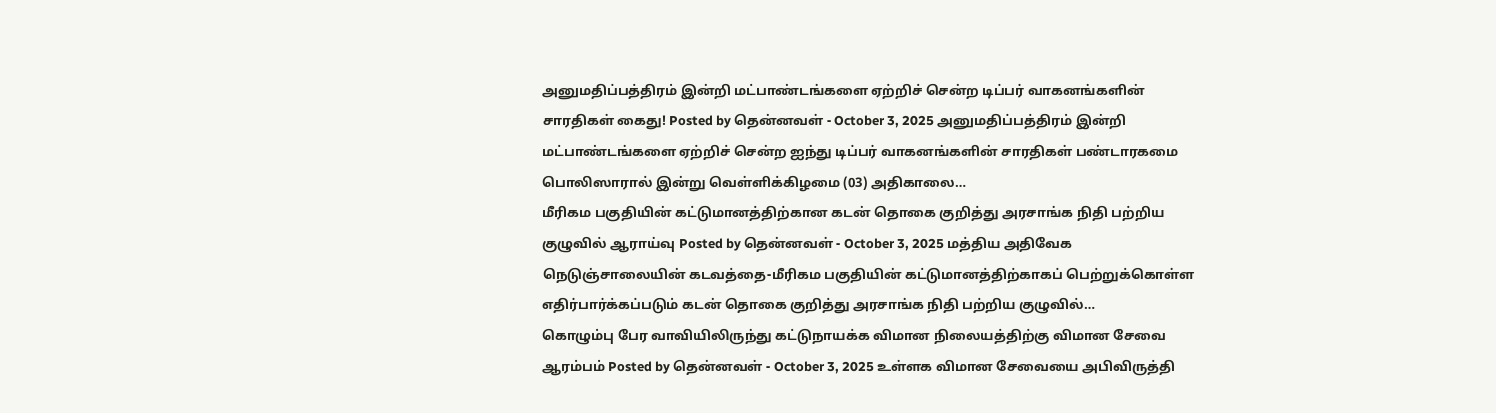அனுமதிப்பத்திரம் இன்றி மட்பாண்டங்களை ஏற்றிச் சென்ற டிப்பர் வாகனங்களின் சாரதிகள் கைது! Posted by தென்னவள் - October 3, 2025 அனுமதிப்பத்திரம் இன்றி மட்பாண்டங்களை ஏற்றிச் சென்ற ஐந்து டிப்பர் வாகனங்களின் சாரதிகள் பண்டாரகமை பொலிஸாரால் இன்று வெள்ளிக்கிழமை (03) அதிகாலை…
மீரிகம பகுதியின் கட்டுமானத்திற்கான கடன் தொகை குறித்து அரசாங்க நிதி பற்றிய குழுவில் ஆராய்வு Posted by தென்னவள் - October 3, 2025 மத்திய அதிவேக நெடுஞ்சாலையின் கடவத்தை-மீரிகம பகுதியின் கட்டுமானத்திற்காகப் பெற்றுக்கொள்ள எதிர்பார்க்கப்படும் கடன் தொகை குறித்து அரசாங்க நிதி பற்றிய குழுவில்…
கொழும்பு பேர வாவியிலிருந்து கட்டுநாயக்க விமான நிலையத்திற்கு விமான சேவை ஆரம்பம் Posted by தென்னவள் - October 3, 2025 உள்ளக விமான சேவையை அபிவிருத்தி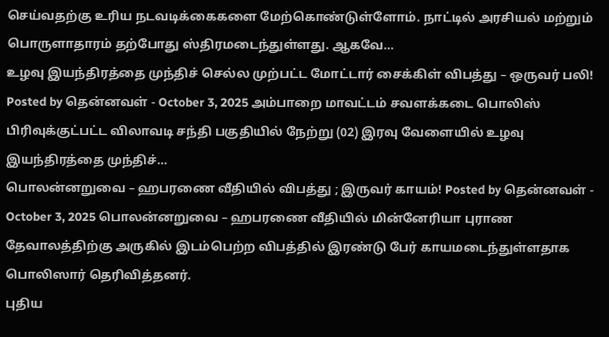செய்வதற்கு உரிய நடவடிக்கைகளை மேற்கொண்டுள்ளோம். நாட்டில் அரசியல் மற்றும் பொருளாதாரம் தற்போது ஸ்திரமடைந்துள்ளது. ஆகவே…
உழவு இயந்திரத்தை முந்திச் செல்ல முற்பட்ட மோட்டார் சைக்கிள் விபத்து – ஒருவர் பலி! Posted by தென்னவள் - October 3, 2025 அம்பாறை மாவட்டம் சவளக்கடை பொலிஸ் பிரிவுக்குட்பட்ட விலாவடி சந்தி பகுதியில் நேற்று (02) இரவு வேளையில் உழவு இயந்திரத்தை முந்திச்…
பொலன்னறுவை – ஹபரணை வீதியில் விபத்து ; இருவர் காயம்! Posted by தென்னவள் - October 3, 2025 பொலன்னறுவை – ஹபரணை வீதியில் மின்னேரியா புராண தேவாலத்திற்கு அருகில் இடம்பெற்ற விபத்தில் இரண்டு பேர் காயமடைந்துள்ளதாக பொலிஸார் தெரிவித்தனர்.
புதிய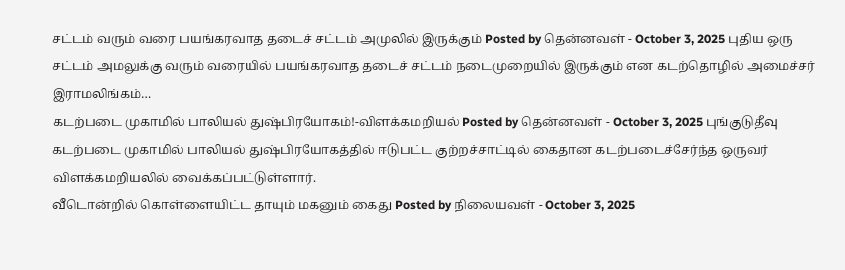சட்டம் வரும் வரை பயங்கரவாத தடைச் சட்டம் அமுலில் இருக்கும் Posted by தென்னவள் - October 3, 2025 புதிய ஒரு சட்டம் அமலுக்கு வரும் வரையில் பயங்கரவாத தடைச் சட்டம் நடைமுறையில் இருக்கும் என கடற்தொழில் அமைச்சர் இராமலிங்கம்…
கடற்படை முகாமில் பாலியல் துஷ்பிரயோகம்!-விளக்கமறியல் Posted by தென்னவள் - October 3, 2025 புங்குடுதீவு கடற்படை முகாமில் பாலியல் துஷ்பிரயோகத்தில் ஈடுபட்ட குற்றச்சாட்டில் கைதான கடற்படைச்சேர்ந்த ஒருவர் விளக்கமறியலில் வைக்கப்பட்டுள்ளார்.
வீடொன்றில் கொள்ளையிட்ட தாயும் மகனும் கைது Posted by நிலையவள் - October 3, 2025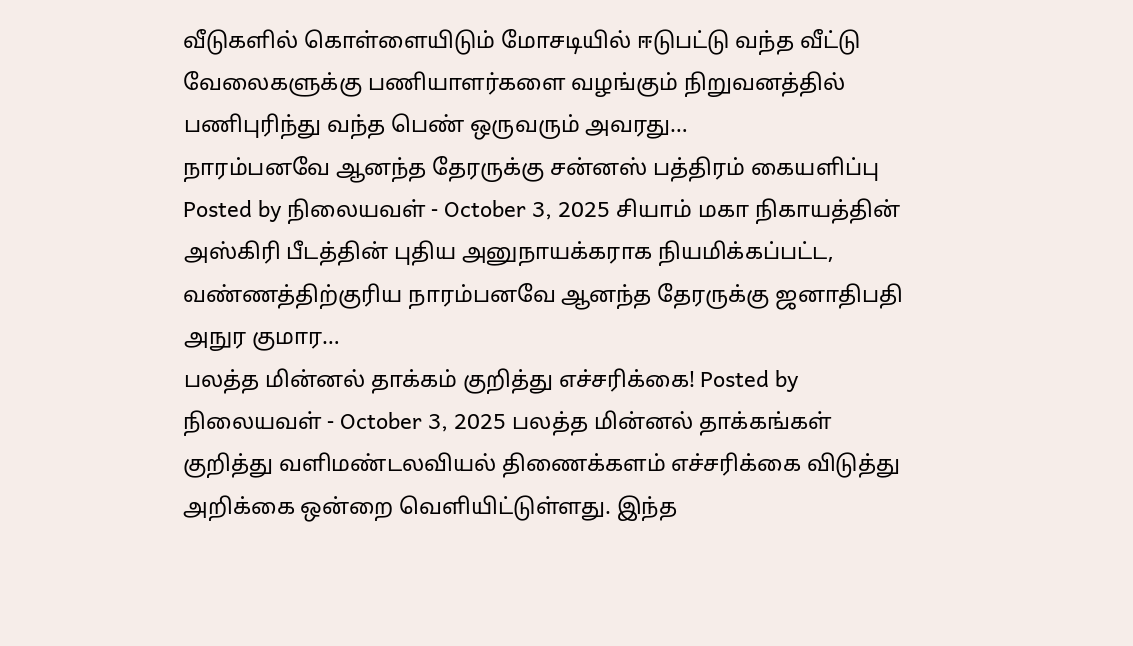வீடுகளில் கொள்ளையிடும் மோசடியில் ஈடுபட்டு வந்த வீட்டு வேலைகளுக்கு பணியாளர்களை வழங்கும் நிறுவனத்தில் பணிபுரிந்து வந்த பெண் ஒருவரும் அவரது…
நாரம்பனவே ஆனந்த தேரருக்கு சன்னஸ் பத்திரம் கையளிப்பு Posted by நிலையவள் - October 3, 2025 சியாம் மகா நிகாயத்தின் அஸ்கிரி பீடத்தின் புதிய அனுநாயக்கராக நியமிக்கப்பட்ட, வண்ணத்திற்குரிய நாரம்பனவே ஆனந்த தேரருக்கு ஜனாதிபதி அநுர குமார…
பலத்த மின்னல் தாக்கம் குறித்து எச்சரிக்கை! Posted by நிலையவள் - October 3, 2025 பலத்த மின்னல் தாக்கங்கள் குறித்து வளிமண்டலவியல் திணைக்களம் எச்சரிக்கை விடுத்து அறிக்கை ஒன்றை வெளியிட்டுள்ளது. இந்த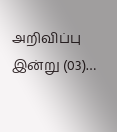அறிவிப்பு இன்று (03)…